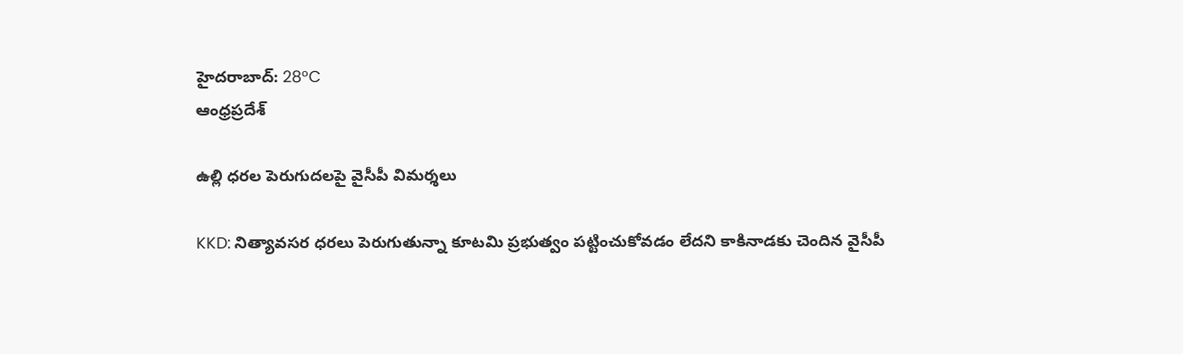హైదరాబాద్: 28°C
ఆంధ్రప్రదేశ్

ఉల్లి ధరల పెరుగుదలపై వైసీపీ విమర్శలు

KKD: నిత్యావసర ధరలు పెరుగుతున్నా కూటమి ప్రభుత్వం పట్టించుకోవడం లేదని కాకినాడకు చెందిన వైసీపీ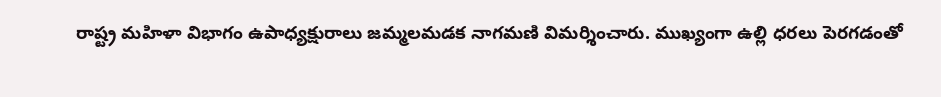రాష్ట్ర మహిళా విభాగం ఉపాధ్యక్షురాలు జమ్మలమడక నాగమణి విమర్శించారు. ముఖ్యంగా ఉల్లి ధరలు పెరగడంతో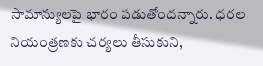సామాన్యులపై భారం పడుతోందన్నారు. ధరల నియంత్రణకు చర్యలు తీసుకుని,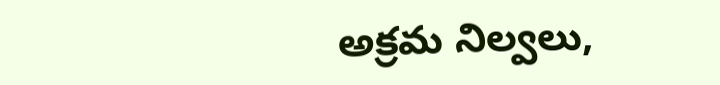అక్రమ నిల్వలు,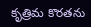కృత్రిమ కొరతను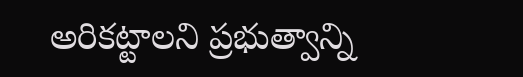అరికట్టాలని ప్రభుత్వాన్ని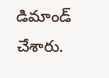డిమాండ్ చేశారు.